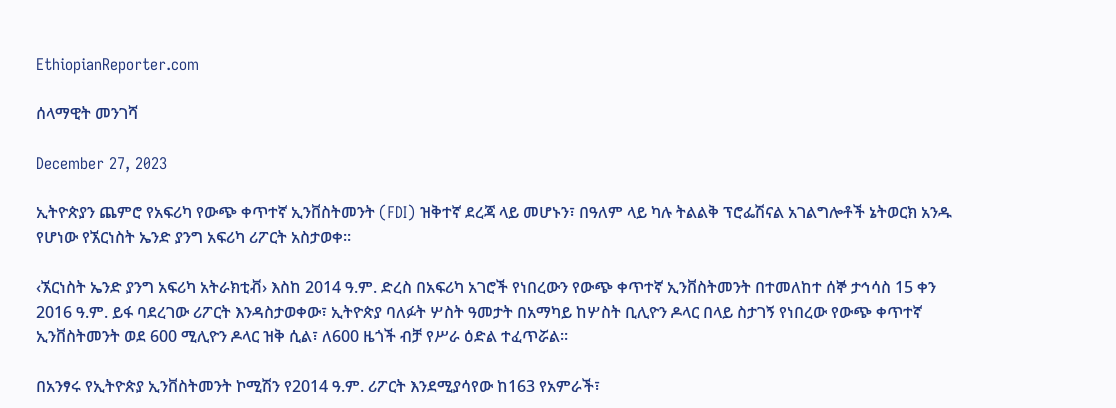EthiopianReporter.com

ሰላማዊት መንገሻ

December 27, 2023

ኢትዮጵያን ጨምሮ የአፍሪካ የውጭ ቀጥተኛ ኢንቨስትመንት (FDI) ዝቅተኛ ደረጃ ላይ መሆኑን፣ በዓለም ላይ ካሉ ትልልቅ ፕሮፌሽናል አገልግሎቶች ኔትወርክ አንዱ የሆነው የኧርነስት ኤንድ ያንግ አፍሪካ ሪፖርት አስታወቀ፡፡

‹ኧርነስት ኤንድ ያንግ አፍሪካ አትራክቲቭ› እስከ 2014 ዓ.ም. ድረስ በአፍሪካ አገሮች የነበረውን የውጭ ቀጥተኛ ኢንቨስትመንት በተመለከተ ሰኞ ታኅሳስ 15 ቀን 2016 ዓ.ም. ይፋ ባደረገው ሪፖርት እንዳስታወቀው፣ ኢትዮጵያ ባለፉት ሦስት ዓመታት በአማካይ ከሦስት ቢሊዮን ዶላር በላይ ስታገኝ የነበረው የውጭ ቀጥተኛ ኢንቨስትመንት ወደ 600 ሚሊዮን ዶላር ዝቅ ሲል፣ ለ600 ዜጎች ብቻ የሥራ ዕድል ተፈጥሯል፡፡

በአንፃሩ የኢትዮጵያ ኢንቨስትመንት ኮሚሽን የ2014 ዓ.ም. ሪፖርት እንደሚያሳየው ከ163 የአምራች፣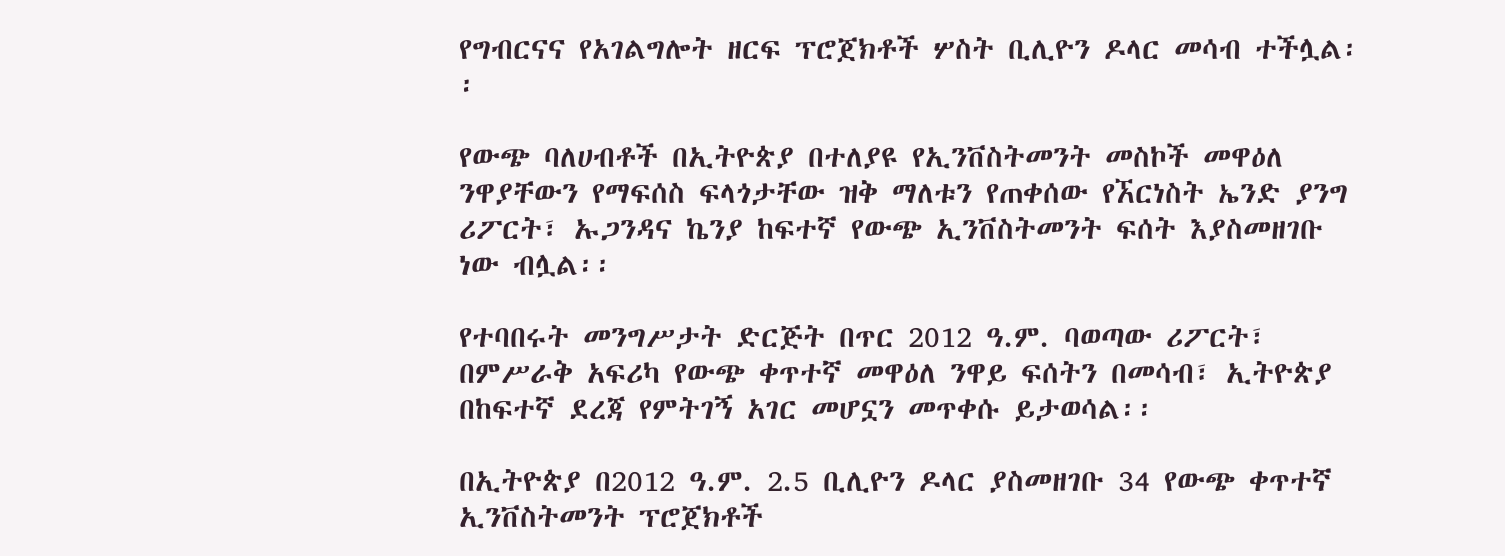የግብርናና የአገልግሎት ዘርፍ ፕሮጀክቶች ሦስት ቢሊዮን ዶላር መሳብ ተችሏል፡፡

የውጭ ባለሀብቶች በኢትዮጵያ በተለያዩ የኢንቨስትመንት መስኮች መዋዕለ ንዋያቸውን የማፍሰስ ፍላጎታቸው ዝቅ ማለቱን የጠቀሰው የኧርነስት ኤንድ ያንግ ሪፖርት፣ ኡጋንዳና ኬንያ ከፍተኛ የውጭ ኢንቨስትመንት ፍሰት እያስመዘገቡ ነው ብሏል፡፡

የተባበሩት መንግሥታት ድርጅት በጥር 2012 ዓ.ም. ባወጣው ሪፖርት፣ በምሥራቅ አፍሪካ የውጭ ቀጥተኛ መዋዕለ ንዋይ ፍሰትን በመሳብ፣ ኢትዮጵያ በከፍተኛ ደረጃ የምትገኝ አገር መሆኗን መጥቀሱ ይታወሳል፡፡

በኢትዮጵያ በ2012 ዓ.ም. 2.5 ቢሊዮን ዶላር ያስመዘገቡ 34 የውጭ ቀጥተኛ ኢንቨስትመንት ፕሮጀክቶች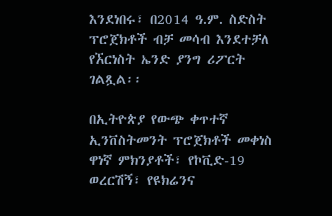እንደነበሩ፣ በ2014 ዓ.ም. ስድስት ፕሮጀክቶች ብቻ መሳብ እንደተቻለ የኧርነስት ኤንድ ያንግ ሪፖርት ገልጿል፡፡

በኢትዮጵያ የውጭ ቀጥተኛ ኢንቨስትመንት ፕሮጀክቶች መቀነስ ዋነኛ ምክንያቶች፣ የኮቪድ-19 ወረርሽኝ፣ የዩክሬንና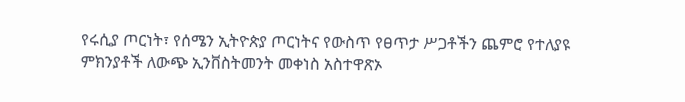የሩሲያ ጦርነት፣ የሰሜን ኢትዮጵያ ጦርነትና የውስጥ የፀጥታ ሥጋቶችን ጨምሮ የተለያዩ ምክንያቶች ለውጭ ኢንቨስትመንት መቀነስ አስተዋጽኦ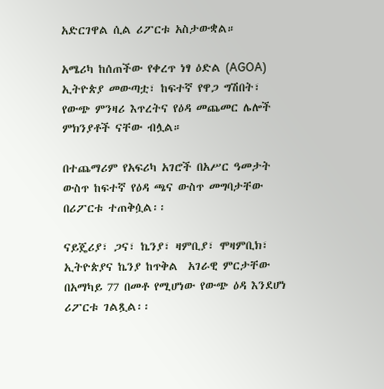አድርገዋል ሲል ሪፖርቱ አስታውቋል።

አሜሪካ ከሰጠችው የቀረጥ ነፃ ዕድል (AGOA) ኢትዮጵያ መውጣቷ፣ ከፍተኛ የዋጋ ግሽበት፣ የውጭ ምንዛሪ እጥረትና የዕዳ መጨመር ሌሎች ምክንያቶች ናቸው ብሏል።

በተጨማሪም የአፍሪካ አገሮች በአሥር ዓመታት ውስጥ ከፍተኛ የዕዳ ጫና ውስጥ መግባታቸው በሪፖርቱ ተጠቅሷል፡፡

ናይጄሪያ፣ ጋና፣ ኬንያ፣ ዛምቢያ፣ ሞዛምቢክ፣ ኢትዮጵያና ኬንያ ከጥቅል  አገራዊ ምርታቸው በአማካይ 77 በመቶ የሚሆነው የውጭ ዕዳ እንደሆነ ሪፖርቱ ገልጿል፡፡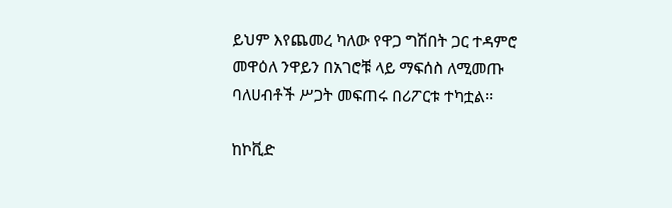ይህም እየጨመረ ካለው የዋጋ ግሽበት ጋር ተዳምሮ መዋዕለ ንዋይን በአገሮቹ ላይ ማፍሰስ ለሚመጡ ባለሀብቶች ሥጋት መፍጠሩ በሪፖርቱ ተካቷል፡፡

ከኮቪድ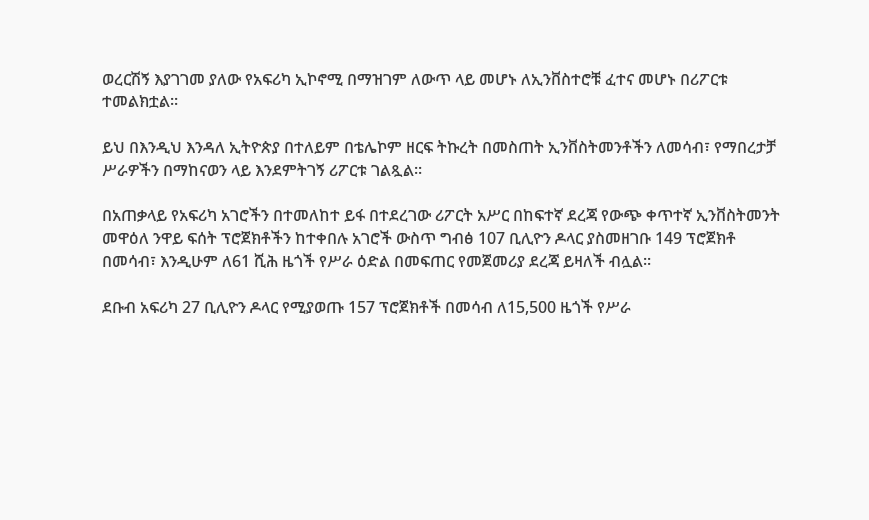ወረርሽኝ እያገገመ ያለው የአፍሪካ ኢኮኖሚ በማዝገም ለውጥ ላይ መሆኑ ለኢንቨስተሮቹ ፈተና መሆኑ በሪፖርቱ ተመልክቷል፡፡

ይህ በእንዲህ እንዳለ ኢትዮጵያ በተለይም በቴሌኮም ዘርፍ ትኩረት በመስጠት ኢንቨስትመንቶችን ለመሳብ፣ የማበረታቻ ሥራዎችን በማከናወን ላይ እንደምትገኝ ሪፖርቱ ገልጿል፡፡

በአጠቃላይ የአፍሪካ አገሮችን በተመለከተ ይፋ በተደረገው ሪፖርት አሥር በከፍተኛ ደረጃ የውጭ ቀጥተኛ ኢንቨስትመንት መዋዕለ ንዋይ ፍሰት ፕሮጀክቶችን ከተቀበሉ አገሮች ውስጥ ግብፅ 107 ቢሊዮን ዶላር ያስመዘገቡ 149 ፕሮጀክቶ በመሳብ፣ እንዲሁም ለ61 ሺሕ ዜጎች የሥራ ዕድል በመፍጠር የመጀመሪያ ደረጃ ይዛለች ብሏል፡፡

ደቡብ አፍሪካ 27 ቢሊዮን ዶላር የሚያወጡ 157 ፕሮጀክቶች በመሳብ ለ15,500 ዜጎች የሥራ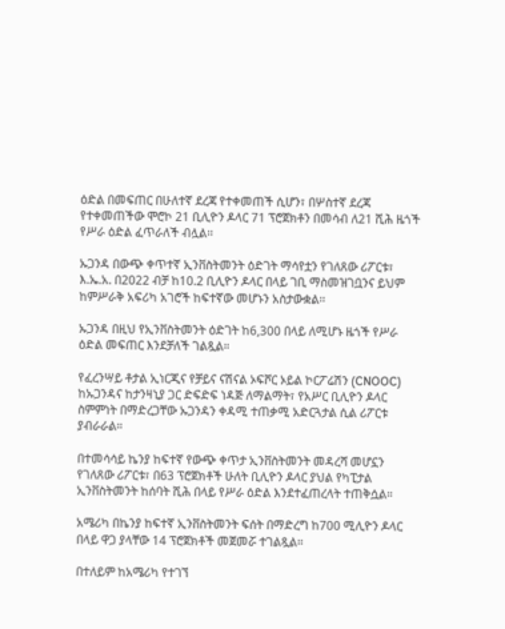ዕድል በመፍጠር በሁለተኛ ደረጃ የተቀመጠች ሲሆን፣ በሦስተኛ ደረጃ የተቀመጠችው ሞሮኮ 21 ቢሊዮን ዶላር 71 ፕሮጀክቶን በመሳብ ለ21 ሺሕ ዜጎች የሥራ ዕድል ፈጥራለች ብሏል፡፡

ኡጋንዳ በውጭ ቀጥተኛ ኢንቨስትመንት ዕድገት ማሳየቷን የገለጸው ሪፖርቱ፣ እ.ኤ.አ. በ2022 ብቻ ከ10.2 ቢሊዮን ዶላር በላይ ገቢ ማስመዝገቧንና ይህም ከምሥራቅ አፍሪካ አገሮች ከፍተኛው መሆኑን አስታውቋል፡፡

ኡጋንዳ በዚህ የኢንቨስትመንት ዕድገት ከ6,300 በላይ ለሚሆኑ ዜጎች የሥራ ዕድል መፍጠር እንደቻለች ገልጿል።

የፈረንሣይ ቶታል ኢነርጂና የቻይና ናሽናል ኦፍሾር ኦይል ኮርፖሬሽን (CNOOC) ከኡጋንዳና ከታንዛኒያ ጋር ድፍድፍ ነዳጅ ለማልማት፣ የአሥር ቢሊዮን ዶላር ስምምነት በማድረጋቸው ኡጋንዳን ቀዳሚ ተጠቃሚ አድርጓታል ሲል ሪፖርቱ ያብራራል።

በተመሳሳይ ኬንያ ከፍተኛ የውጭ ቀጥታ ኢንቨስትመንት መዳረሻ መሆኗን የገለጸው ሪፖርቱ፣ በ63 ፕሮጀክቶች ሁለት ቢሊዮን ዶላር ያህል የካፒታል ኢንቨስትመንት ከሰባት ሺሕ በላይ የሥራ ዕድል እንደተፈጠረላት ተጠቅሷል።

አሜሪካ በኬንያ ከፍተኛ ኢንቨስትመንት ፍሰት በማድረግ ከ700 ሚሊዮን ዶላር በላይ ዋጋ ያላቸው 14 ፕሮጀክቶች መጀመሯ ተገልጿል።

በተለይም ከአሜሪካ የተገኘ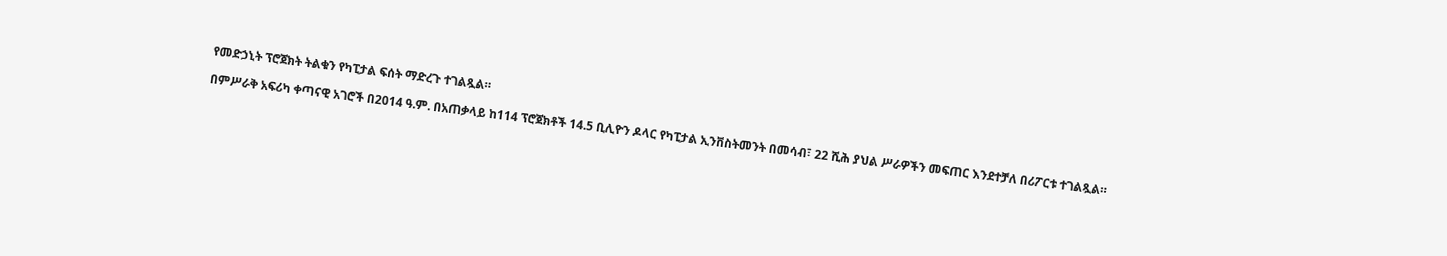የመድኃኒት ፕሮጀክት ትልቁን የካፒታል ፍሰት ማድረጉ ተገልጿል።

በምሥራቅ አፍሪካ ቀጣናዊ አገሮች በ2014 ዓ.ም. በአጠቃላይ ከ114 ፕሮጀክቶች 14.5 ቢሊዮን ዶላር የካፒታል ኢንቨስትመንት በመሳብ፣ 22 ሺሕ ያህል ሥራዎችን መፍጠር እንደተቻለ በሪፖርቱ ተገልጿል።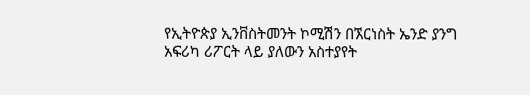የኢትዮጵያ ኢንቨስትመንት ኮሚሽን በኧርነስት ኤንድ ያንግ አፍሪካ ሪፖርት ላይ ያለውን አስተያየት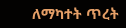ለማካተት ጥረት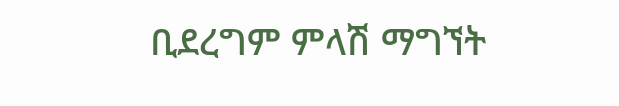ቢደረግም ምላሽ ማግኘት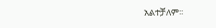አልተቻለም፡፡